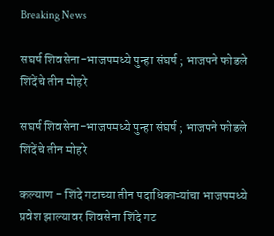Breaking News

सघर्ष शिवसेना-भाजपमध्ये पुन्हा संघर्ष ; भाजपने फोडले शिंदेंचे तीन मोहरे

सघर्ष शिवसेना-भाजपमध्ये पुन्हा संघर्ष ; भाजपने फोडले शिंदेंचे तीन मोहरे

कल्याण - शिंदे गटाच्या तीन पदाधिकाऱ्यांचा भाजपमध्ये प्रवेश झाल्यावर शिवसेना शिंदे गट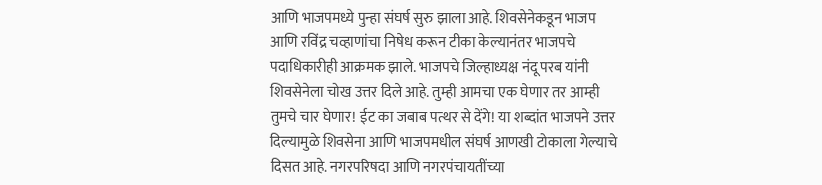आणि भाजपमध्ये पुन्हा संघर्ष सुरु झाला आहे. शिवसेनेकडून भाजप आणि रविंद्र चव्हाणांचा निषेध करून टीका केल्यानंतर भाजपचे पदाधिकारीही आक्रमक झाले. भाजपचे जिल्हाध्यक्ष नंदू परब यांनी शिवसेनेला चोख उत्तर दिले आहे. तुम्ही आमचा एक घेणार तर आम्ही तुमचे चार घेणार! ईट का जबाब पत्थर से देंगे! या शब्दांत भाजपने उत्तर दिल्यामुळे शिवसेना आणि भाजपमधील संघर्ष आणखी टोकाला गेल्याचे दिसत आहे. नगरपरिषदा आणि नगरपंचायतींच्या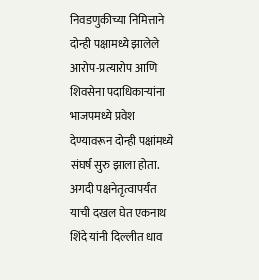निवडणुकीच्या निमित्ताने दोन्ही पक्षामध्ये झालेले आरोप-प्रत्यारोप आणि शिवसेना पदाधिकाऱ्यांना भाजपमध्ये प्रवेश देण्यावरून दोन्ही पक्षांमध्ये संघर्ष सुरु झाला होता. अगदी पक्षनेतृत्वापर्यंत याची दखल घेत एकनाथ शिंदे यांनी दिल्लीत धाव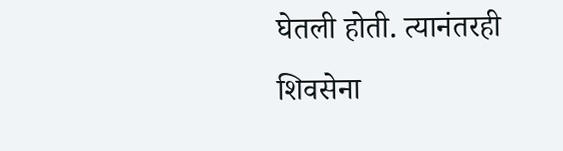घेतली होती. त्यानंतरही शिवसेना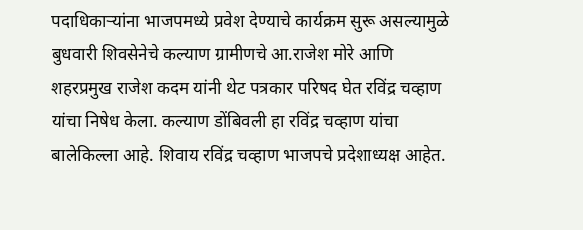पदाधिकाऱ्यांना भाजपमध्ये प्रवेश देण्याचे कार्यक्रम सुरू असल्यामुळे बुधवारी शिवसेनेचे कल्याण ग्रामीणचे आ.राजेश मोरे आणि शहरप्रमुख राजेश कदम यांनी थेट पत्रकार परिषद घेत रविंद्र चव्हाण यांचा निषेध केला. कल्याण डोंबिवली हा रविंद्र चव्हाण यांचा बालेकिल्ला आहे. शिवाय रविंद्र चव्हाण भाजपचे प्रदेशाध्यक्ष आहेत.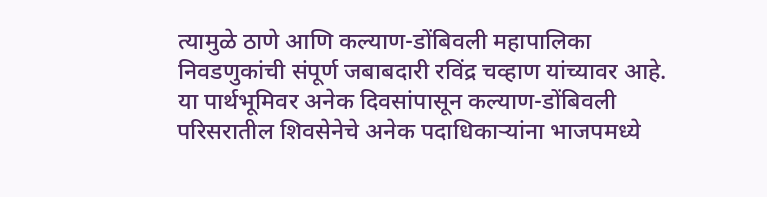त्यामुळे ठाणे आणि कल्याण-डोंबिवली महापालिका निवडणुकांची संपूर्ण जबाबदारी रविंद्र चव्हाण यांच्यावर आहे. या पार्थभूमिवर अनेक दिवसांपासून कल्याण-डोंबिवली परिसरातील शिवसेनेचे अनेक पदाधिकाऱ्यांना भाजपमध्ये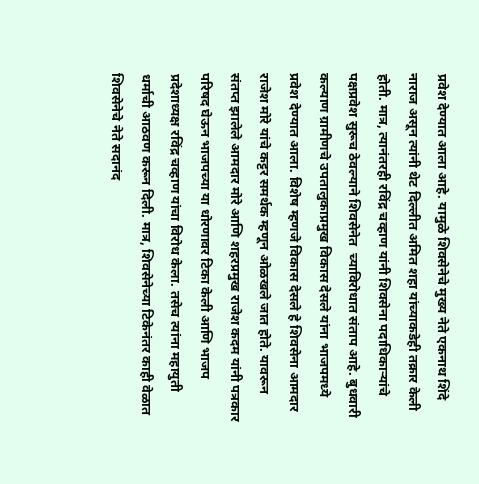प्रवेश देण्यात आला आहे. यामुळे शिवसेनेचे मुख्य नेते एकनाथ शिंदे नाराज असून त्यांनी थेट दिल्लीत अमित शहा यांच्याकडेही तक्रार केली होती. मात्र, त्यानंतरही रविंद्र चव्हाण यांनी शिवसेना पदाधिकाऱ्यांचे पक्षप्रवेश सुरूच ठेवल्याने शिवसेनेत  च्याविरोधात संताप आहे. बुधवारी कल्याण ग्रामीणचे उपतालुकाप्रमुख विकास देसले यांना भाजपमध्ये प्रवेश देण्यात आला. विशेष म्हणजे विकास देसले हे शिवसेना आमदार राजेश मोरे यांचे कट्टर समर्थक म्हणून ओळखले जात होते. यावरून संतप्त झालेले आमदार मोरे आणि शहरप्रमुख राजेश कदम यांनी पत्रकार परिषद घेऊन भाजपच्या या धोरणावर टिका केली आणि भाजप प्रदेशाध्यक्ष रविंद्र चव्हाण यांचा विरोध केला. तसेच त्यांना महायुती धर्माची आठवण करून दिली. मात्र, शिवसेनेच्या टिकेनंतर काही वेळात शिवसेनेचे नेते सदानंद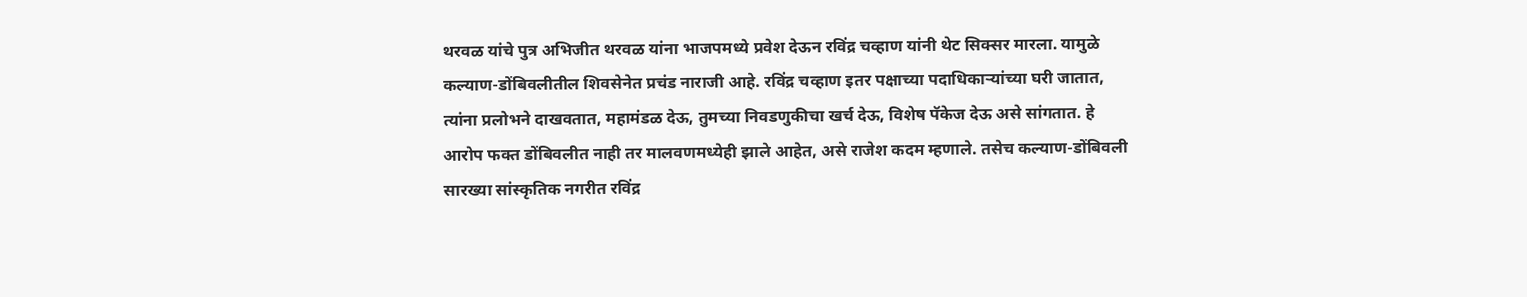थरवळ यांचे पुत्र अभिजीत थरवळ यांना भाजपमध्ये प्रवेश देऊन रविंद्र चव्हाण यांनी थेट सिक्सर मारला. यामुळे कल्याण-डोंबिवलीतील शिवसेनेत प्रचंड नाराजी आहे. रविंद्र चव्हाण इतर पक्षाच्या पदाधिकाऱ्यांच्या घरी जातात, त्यांना प्रलोभने दाखवतात, महामंडळ देऊ, तुमच्या निवडणुकीचा खर्च देऊ, विशेष पॅकेज देऊ असे सांगतात. हे आरोप फक्त डोंबिवलीत नाही तर मालवणमध्येही झाले आहेत, असे राजेश कदम म्हणाले. तसेच कल्याण-डोंबिवली सारख्या सांस्कृतिक नगरीत रविंद्र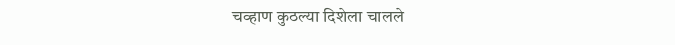चव्हाण कुठल्या दिशेला चालले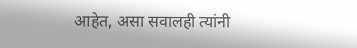आहेत, असा सवालही त्यांनी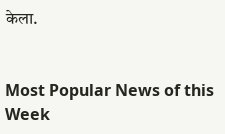केला.


Most Popular News of this Week